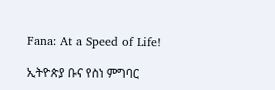Fana: At a Speed of Life!

ኢትዮጵያ ቡና የስነ ምግባር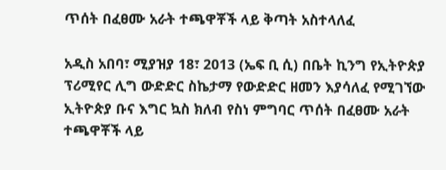ጥሰት በፈፀሙ አራት ተጫዋቾች ላይ ቅጣት አስተላለፈ

አዲስ አበባ፣ ሚያዝያ 18፣ 2013 (ኤፍ ቢ ሲ) በቤት ኪንግ የኢትዮጵያ ፕሪሚየር ሊግ ውድድር ስኬታማ የውድድር ዘመን እያሳለፈ የሚገኘው ኢትዮጵያ ቡና እግር ኳስ ክለብ የስነ ምግባር ጥሰት በፈፀሙ አራት ተጫዋቾች ላይ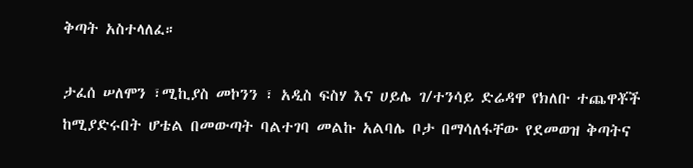ቅጣት አስተላለፈ።

ታፈሰ ሠለሞን ፣ሚኪያስ መኮንን ፣ አዲስ ፍስሃ እና ሀይሌ ገ/ተንሳይ ድሬዳዋ የክለቡ ተጨዋቾች ከሚያድሩበት ሆቴል በመውጣት ባልተገባ መልኩ አልባሌ ቦታ በማሳለፋቸው የደመወዝ ቅጣትና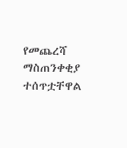የመጨረሻ ማስጠንቀቂያ ተሰጥቷቸዋል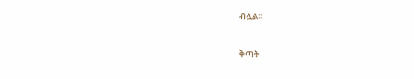ብሏል፡፡

ቅጣት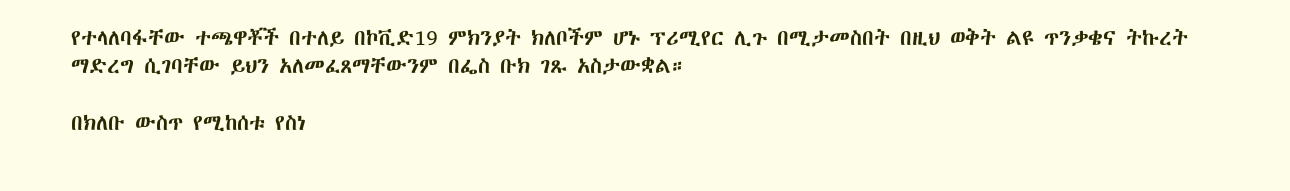የተላለባፋቸው ተጫዋቾች በተለይ በኮቪድ19 ምክንያት ክለቦችም ሆኑ ፕሪሚየር ሊጉ በሚታመስበት በዚህ ወቅት ልዩ ጥንቃቄና ትኩረት ማድረግ ሲገባቸው ይህን አለመፈጸማቸውንም በፌስ ቡክ ገጹ አስታውቋል።

በክለቡ ውስጥ የሚከሰቱ የስነ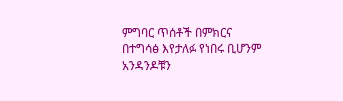ምግባር ጥሰቶች በምክርና በተግሳፅ እየታለፉ የነበሩ ቢሆንም አንዳንዶቹን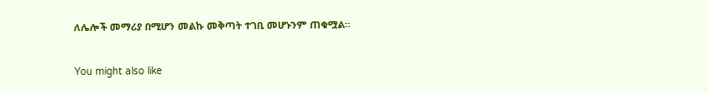ለሌሎች መማሪያ በሚሆን መልኩ መቅጣት ተገቢ መሆኑንም ጠቁሟል።

You might also like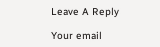Leave A Reply

Your email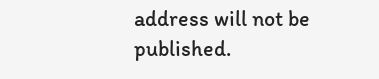address will not be published.